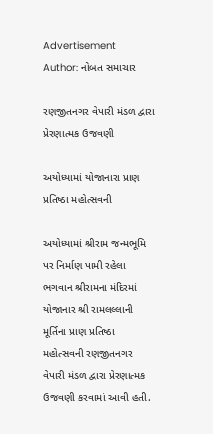Advertisement
Author: નોબત સમાચાર

રણજીતનગર વેપારી મંડળ દ્વારા પ્રેરણાત્મક ઉજવણી

અયોધ્યામાં યોજાનારા પ્રાણ પ્રતિષ્ઠા મહોત્સવની

અયોધ્યામાં શ્રીરામ જન્મભૂમિ પર નિર્માણ પામી રહેલા ભગવાન શ્રીરામના મંદિરમાં યોજાનાર શ્રી રામલલ્લાની મૂર્તિના પ્રાણ પ્રતિષ્ઠા મહોત્સવની રણજીતનગર વેપારી મંડળ દ્વારા પ્રેરણાત્મક ઉજવણી કરવામાં આવી હતી.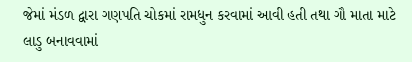જેમાં મંડળ દ્વારા ગણપતિ ચોકમાં રામધુન કરવામાં આવી હતી તથા ગૌ માતા માટે લાડુ બનાવવામાં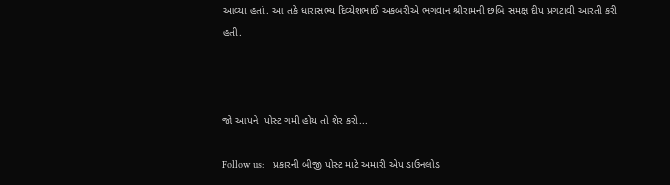આવ્યા હતાં. આ તકે ધારાસભ્ય દિવ્યેશભાઈ અકબરીએ ભગવાન શ્રીરામની છબિ સમક્ષ દીપ પ્રગટાવી આરતી કરી હતી.



જો આપને  પોસ્ટ ગમી હોય તો શેર કરો...

Follow us:   પ્રકારની બીજી પોસ્ટ માટે અમારી એપ ડાઉનલોડ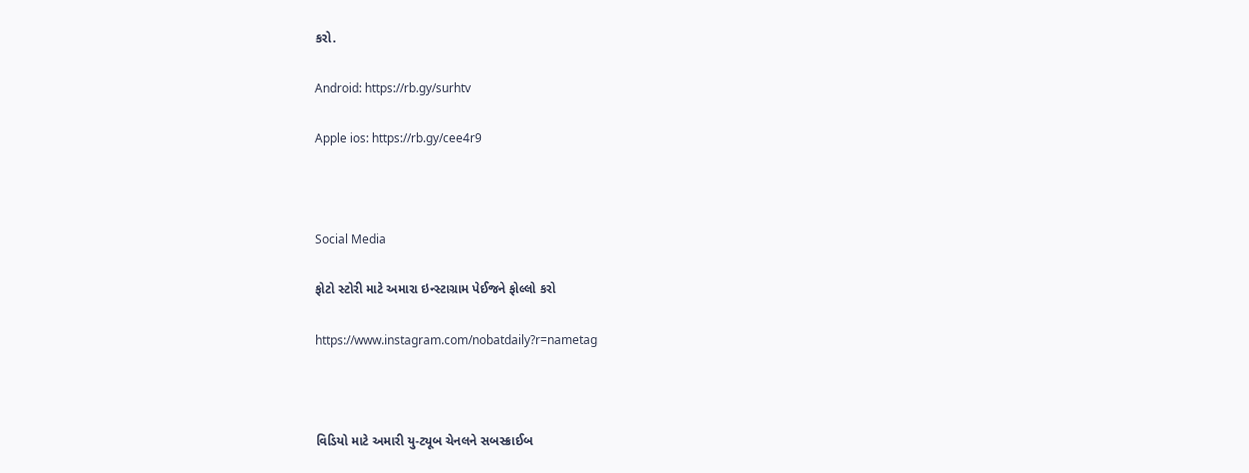કરો.

Android: https://rb.gy/surhtv

Apple ios: https://rb.gy/cee4r9



Social Media

ફોટો સ્ટોરી માટે અમારા ઇન્સ્ટાગ્રામ પેઈજને ફોલ્લો કરો

https://www.instagram.com/nobatdaily?r=nametag



વિડિયો માટે અમારી યુ-ટ્યૂબ ચેનલને સબસ્ક્રાઈબ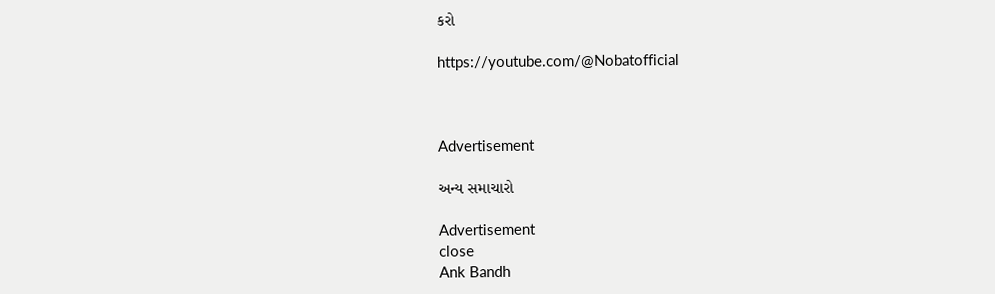કરો

https://youtube.com/@Nobatofficial



Advertisement

અન્ય સમાચારો

Advertisement
close
Ank Bandh